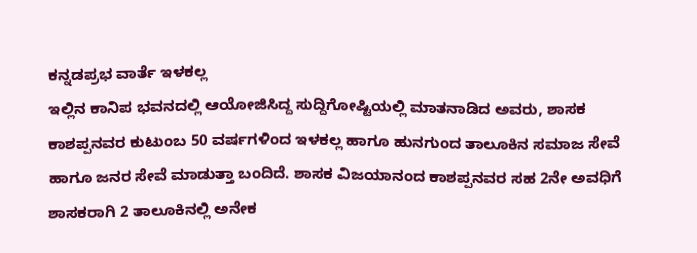ಕನ್ನಡಪ್ರಭ ವಾರ್ತೆ ಇಳಕಲ್ಲ
ಇಲ್ಲಿನ ಕಾನಿಪ ಭವನದಲ್ಲಿ ಆಯೋಜಿಸಿದ್ದ ಸುದ್ದಿಗೋಷ್ಟಿಯಲ್ಲಿ ಮಾತನಾಡಿದ ಅವರು, ಶಾಸಕ ಕಾಶಪ್ಪನವರ ಕುಟುಂಬ 50 ವರ್ಷಗಳಿಂದ ಇಳಕಲ್ಲ ಹಾಗೂ ಹುನಗುಂದ ತಾಲೂಕಿನ ಸಮಾಜ ಸೇವೆ ಹಾಗೂ ಜನರ ಸೇವೆ ಮಾಡುತ್ತಾ ಬಂದಿದೆ. ಶಾಸಕ ವಿಜಯಾನಂದ ಕಾಶಪ್ಪನವರ ಸಹ 2ನೇ ಅವಧಿಗೆ ಶಾಸಕರಾಗಿ 2 ತಾಲೂಕಿನಲ್ಲಿ ಅನೇಕ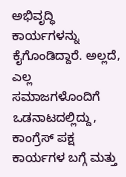ಅಭಿವೃದ್ಧಿ ಕಾರ್ಯಗಳನ್ನು ಕೈಗೊಂಡಿದ್ದಾರೆ. ಅಲ್ಲದೆ, ಎಲ್ಲ ಸಮಾಜಗಳೊಂದಿಗೆ ಒಡನಾಟದಲ್ಲಿದ್ದು, ಕಾಂಗ್ರೆಸ್ ಪಕ್ಷ ಕಾರ್ಯಗಳ ಬಗ್ಗೆ ಮತ್ತು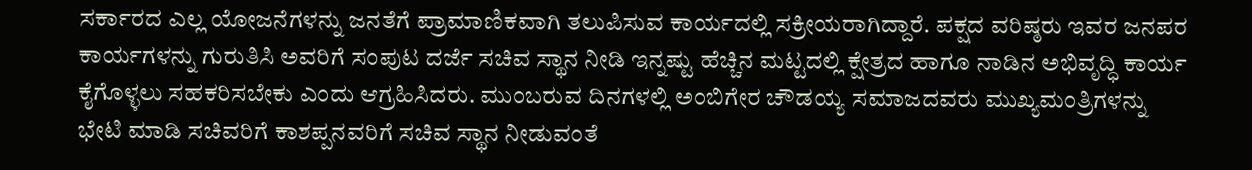ಸರ್ಕಾರದ ಎಲ್ಲ ಯೋಜನೆಗಳನ್ನು ಜನತೆಗೆ ಪ್ರಾಮಾಣಿಕವಾಗಿ ತಲುಪಿಸುವ ಕಾರ್ಯದಲ್ಲಿ ಸಕ್ರೀಯರಾಗಿದ್ದಾರೆ. ಪಕ್ಷದ ವರಿಷ್ಠರು ಇವರ ಜನಪರ ಕಾರ್ಯಗಳನ್ನು ಗುರುತಿಸಿ ಅವರಿಗೆ ಸಂಪುಟ ದರ್ಜೆ ಸಚಿವ ಸ್ಥಾನ ನೀಡಿ ಇನ್ನಷ್ಟು ಹೆಚ್ಚಿನ ಮಟ್ಟದಲ್ಲಿ ಕ್ಷೇತ್ರದ ಹಾಗೂ ನಾಡಿನ ಅಭಿವೃದ್ಧಿ ಕಾರ್ಯ ಕೈಗೊಳ್ಳಲು ಸಹಕರಿಸಬೇಕು ಎಂದು ಆಗ್ರಹಿಸಿದರು. ಮುಂಬರುವ ದಿನಗಳಲ್ಲಿ ಅಂಬಿಗೇರ ಚೌಡಯ್ಯ ಸಮಾಜದವರು ಮುಖ್ಯಮಂತ್ರಿಗಳನ್ನು ಭೇಟಿ ಮಾಡಿ ಸಚಿವರಿಗೆ ಕಾಶಪ್ಪನವರಿಗೆ ಸಚಿವ ಸ್ಥಾನ ನೀಡುವಂತೆ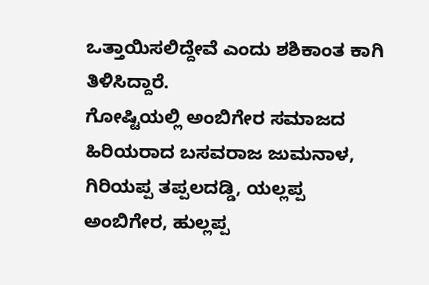ಒತ್ತಾಯಿಸಲಿದ್ದೇವೆ ಎಂದು ಶಶಿಕಾಂತ ಕಾಗಿ ತಿಳಿಸಿದ್ದಾರೆ.
ಗೋಷ್ಟಿಯಲ್ಲಿ ಅಂಬಿಗೇರ ಸಮಾಜದ ಹಿರಿಯರಾದ ಬಸವರಾಜ ಜುಮನಾಳ, ಗಿರಿಯಪ್ಪ ತಪ್ಪಲದಡ್ಡಿ, ಯಲ್ಲಪ್ಪ ಅಂಬಿಗೇರ, ಹುಲ್ಲಪ್ಪ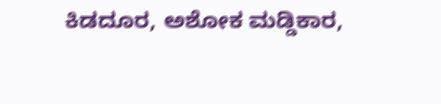ಕಿಡದೂರ, ಅಶೋಕ ಮಡ್ಡಿಕಾರ,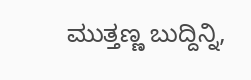ಮುತ್ತಣ್ಣ ಬುದ್ದಿನ್ನಿ,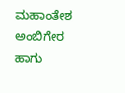ಮಹಾಂತೇಶ ಅಂಬಿಗೇರ ಹಾಗು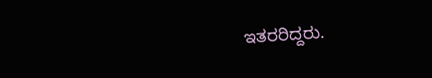ಇತರರಿದ್ದರು.